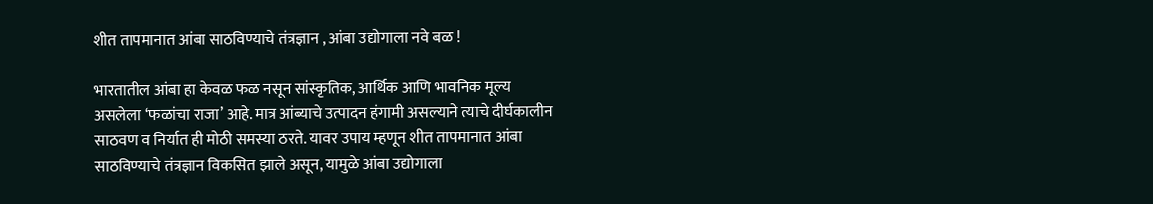शीत तापमानात आंबा साठविण्याचे तंत्रज्ञान , आंबा उद्योगाला नवे बळ !

भारतातील आंबा हा केवळ फळ नसून सांस्कृतिक, आर्थिक आणि भावनिक मूल्य असलेला ‘फळांचा राजा’ आहे. मात्र आंब्याचे उत्पादन हंगामी असल्याने त्याचे दीर्घकालीन साठवण व निर्यात ही मोठी समस्या ठरते. यावर उपाय म्हणून शीत तापमानात आंबा साठविण्याचे तंत्रज्ञान विकसित झाले असून, यामुळे आंबा उद्योगाला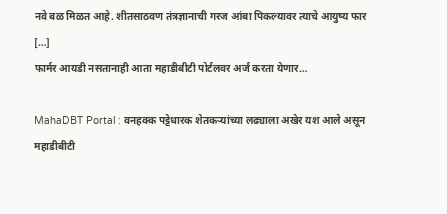नवे बळ मिळत आहे. शीतसाठवण तंत्रज्ञानाची गरज आंबा पिकल्यावर त्याचे आयुष्य फार […]
फार्मर आयडी नसतानाही आता महाडीबीटी पोर्टलवर अर्ज करता येणार…

MahaDBT Portal : वनहक्क पट्टेधारक शेतकऱ्यांच्या लढ्याला अखेर यश आले असून महाडीबीटी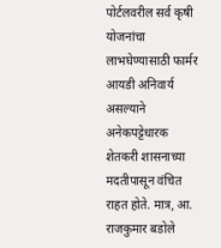पोर्टलवरील सर्व कृषी योजनांचा लाभघेण्यासाठी फार्मर आयडी अनिवार्य असल्याने अनेकपट्टेधारक शेतकरी शासनाच्या मदतीपासून वंचित राहत होते. मात्र, आ. राजकुमार बडोले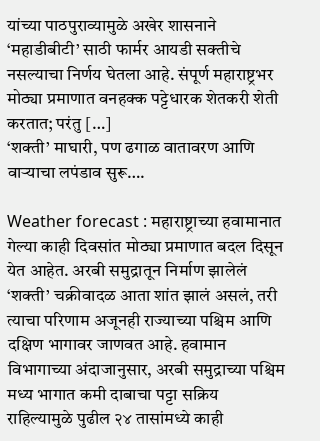यांच्या पाठपुराव्यामुळे अखेर शासनाने ‘महाडीबीटी’ साठी फार्मर आयडी सक्तीचे नसल्याचा निर्णय घेतला आहे. संपूर्ण महाराष्ट्रभर मोठ्या प्रमाणात वनहक्क पट्टेधारक शेतकरी शेती करतात; परंतु […]
‘शक्ती’ माघारी, पण ढगाळ वातावरण आणि वाऱ्याचा लपंडाव सुरू….

Weather forecast : महाराष्ट्राच्या हवामानात गेल्या काही दिवसांत मोठ्या प्रमाणात बदल दिसून येत आहेत. अरबी समुद्रातून निर्माण झालेलं ‘शक्ती’ चक्रीवादळ आता शांत झालं असलं, तरी त्याचा परिणाम अजूनही राज्याच्या पश्चिम आणि दक्षिण भागावर जाणवत आहे. हवामान विभागाच्या अंदाजानुसार, अरबी समुद्राच्या पश्चिम मध्य भागात कमी दाबाचा पट्टा सक्रिय राहिल्यामुळे पुढील २४ तासांमध्ये काही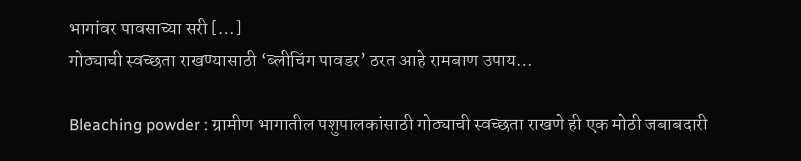भागांवर पावसाच्या सरी […]
गोठ्याची स्वच्छता राखण्यासाठी ‘ब्लीचिंग पावडर’ ठरत आहे रामबाण उपाय…

Bleaching powder : ग्रामीण भागातील पशुपालकांसाठी गोठ्याची स्वच्छता राखणे ही एक मोठी जबाबदारी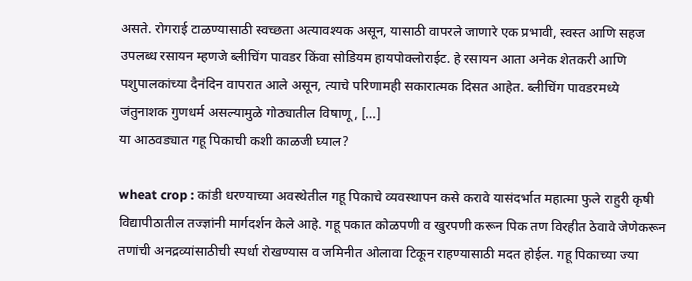असते. रोगराई टाळण्यासाठी स्वच्छता अत्यावश्यक असून, यासाठी वापरले जाणारे एक प्रभावी, स्वस्त आणि सहज उपलब्ध रसायन म्हणजे ब्लीचिंग पावडर किंवा सोडियम हायपोक्लोराईट. हे रसायन आता अनेक शेतकरी आणि पशुपालकांच्या दैनंदिन वापरात आले असून, त्याचे परिणामही सकारात्मक दिसत आहेत. ब्लीचिंग पावडरमध्ये जंतुनाशक गुणधर्म असल्यामुळे गोठ्यातील विषाणू, […]
या आठवड्यात गहू पिकाची कशी काळजी घ्याल?

wheat crop : कांडी धरण्याच्या अवस्थेतील गहू पिकाचे व्यवस्थापन कसे करावे यासंदर्भात महात्मा फुले राहुरी कृषी विद्यापीठातील तज्ज्ञांनी मार्गदर्शन केले आहे. गहू पकात कोळपणी व खुरपणी करून पिक तण विरहीत ठेवावे जेणेकरून तणांची अनद्रव्यांसाठीची स्पर्धा रोखण्यास व जमिनीत ओलावा टिकून राहण्यासाठी मदत होईल. गहू पिकाच्या ज्या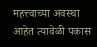महत्त्वाच्या अवस्था आहेत त्यावेळी पकास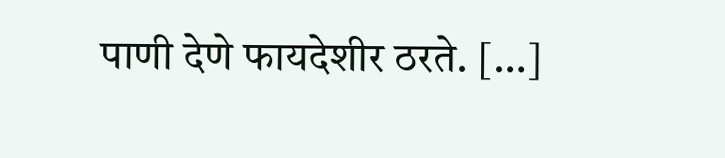पाणी देणे फायदेशीर ठरते. […]